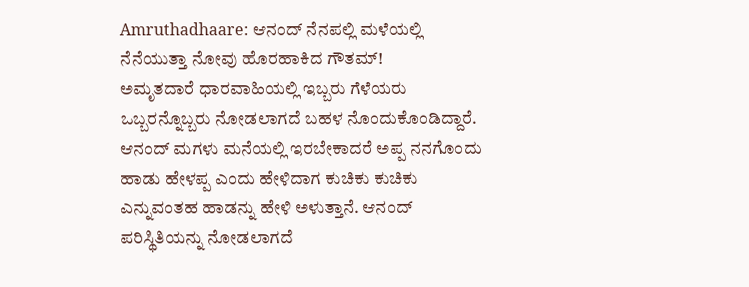Amruthadhaare: ಆನಂದ್ ನೆನಪಲ್ಲಿ ಮಳೆಯಲ್ಲಿ ನೆನೆಯುತ್ತಾ ನೋವು ಹೊರಹಾಕಿದ ಗೌತಮ್!
ಅಮೃತದಾರೆ ಧಾರವಾಹಿಯಲ್ಲಿ ಇಬ್ಬರು ಗೆಳೆಯರು ಒಬ್ಬರನ್ನೊಬ್ಬರು ನೋಡಲಾಗದೆ ಬಹಳ ನೊಂದುಕೊಂಡಿದ್ದಾರೆ. ಆನಂದ್ ಮಗಳು ಮನೆಯಲ್ಲಿ ಇರಬೇಕಾದರೆ ಅಪ್ಪ ನನಗೊಂದು ಹಾಡು ಹೇಳಪ್ಪ ಎಂದು ಹೇಳಿದಾಗ ಕುಚಿಕು ಕುಚಿಕು ಎನ್ನುವಂತಹ ಹಾಡನ್ನು ಹೇಳಿ ಅಳುತ್ತಾನೆ. ಆನಂದ್ ಪರಿಸ್ಥಿತಿಯನ್ನು ನೋಡಲಾಗದೆ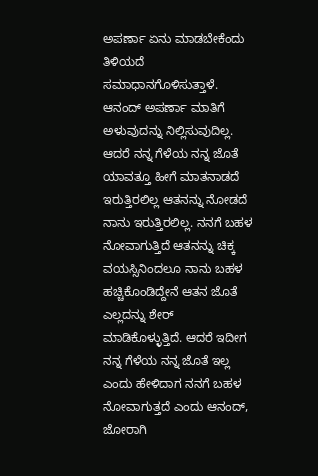ಅಪರ್ಣಾ ಏನು ಮಾಡಬೇಕೆಂದು ತಿಳಿಯದೆ ಸಮಾಧಾನಗೊಳಿಸುತ್ತಾಳೆ.
ಆನಂದ್ ಅಪರ್ಣಾ ಮಾತಿಗೆ ಅಳುವುದನ್ನು ನಿಲ್ಲಿಸುವುದಿಲ್ಲ. ಆದರೆ ನನ್ನ ಗೆಳೆಯ ನನ್ನ ಜೊತೆ ಯಾವತ್ತೂ ಹೀಗೆ ಮಾತನಾಡದೆ ಇರುತ್ತಿರಲಿಲ್ಲ ಆತನನ್ನು ನೋಡದೆ ನಾನು ಇರುತ್ತಿರಲಿಲ್ಲ. ನನಗೆ ಬಹಳ ನೋವಾಗುತ್ತಿದೆ ಆತನನ್ನು ಚಿಕ್ಕ ವಯಸ್ಸಿನಿಂದಲೂ ನಾನು ಬಹಳ ಹಚ್ಚಿಕೊಂಡಿದ್ದೇನೆ ಆತನ ಜೊತೆ ಎಲ್ಲದನ್ನು ಶೇರ್ ಮಾಡಿಕೊಳ್ಳುತ್ತಿದೆ. ಆದರೆ ಇದೀಗ ನನ್ನ ಗೆಳೆಯ ನನ್ನ ಜೊತೆ ಇಲ್ಲ ಎಂದು ಹೇಳಿದಾಗ ನನಗೆ ಬಹಳ ನೋವಾಗುತ್ತದೆ ಎಂದು ಆನಂದ್, ಜೋರಾಗಿ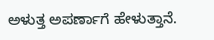ಅಳುತ್ತ ಅಪರ್ಣಾಗೆ ಹೇಳುತ್ತಾನೆ.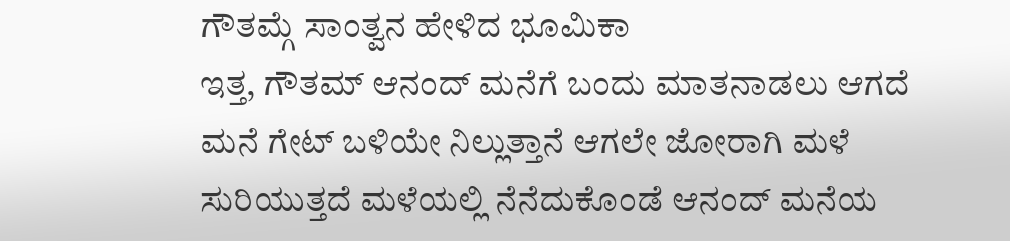ಗೌತಮ್ಗೆ ಸಾಂತ್ವನ ಹೇಳಿದ ಭೂಮಿಕಾ
ಇತ್ತ, ಗೌತಮ್ ಆನಂದ್ ಮನೆಗೆ ಬಂದು ಮಾತನಾಡಲು ಆಗದೆ ಮನೆ ಗೇಟ್ ಬಳಿಯೇ ನಿಲ್ಲುತ್ತಾನೆ ಆಗಲೇ ಜೋರಾಗಿ ಮಳೆ ಸುರಿಯುತ್ತದೆ ಮಳೆಯಲ್ಲಿ ನೆನೆದುಕೊಂಡೆ ಆನಂದ್ ಮನೆಯ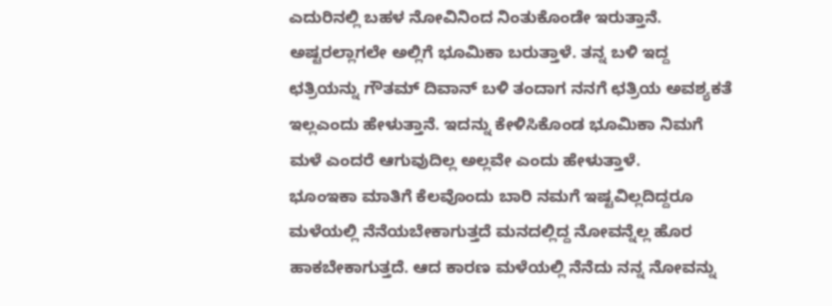ಎದುರಿನಲ್ಲಿ ಬಹಳ ನೋವಿನಿಂದ ನಿಂತುಕೊಂಡೇ ಇರುತ್ತಾನೆ. ಅಷ್ಟರಲ್ಲಾಗಲೇ ಅಲ್ಲಿಗೆ ಭೂಮಿಕಾ ಬರುತ್ತಾಳೆ. ತನ್ನ ಬಳಿ ಇದ್ದ ಛತ್ರಿಯನ್ನು ಗೌತಮ್ ದಿವಾನ್ ಬಳಿ ತಂದಾಗ ನನಗೆ ಛತ್ರಿಯ ಅವಶ್ಯಕತೆ ಇಲ್ಲಎಂದು ಹೇಳುತ್ತಾನೆ. ಇದನ್ನು ಕೇಳಿಸಿಕೊಂಡ ಭೂಮಿಕಾ ನಿಮಗೆ ಮಳೆ ಎಂದರೆ ಆಗುವುದಿಲ್ಲ ಅಲ್ಲವೇ ಎಂದು ಹೇಳುತ್ತಾಳೆ.
ಭೂಂಇಕಾ ಮಾತಿಗೆ ಕೆಲವೊಂದು ಬಾರಿ ನಮಗೆ ಇಷ್ಟವಿಲ್ಲದಿದ್ದರೂ ಮಳೆಯಲ್ಲಿ ನೆನೆಯಬೇಕಾಗುತ್ತದೆ ಮನದಲ್ಲಿದ್ದ ನೋವನ್ನೆಲ್ಲ ಹೊರ ಹಾಕಬೇಕಾಗುತ್ತದೆ. ಆದ ಕಾರಣ ಮಳೆಯಲ್ಲಿ ನೆನೆದು ನನ್ನ ನೋವನ್ನು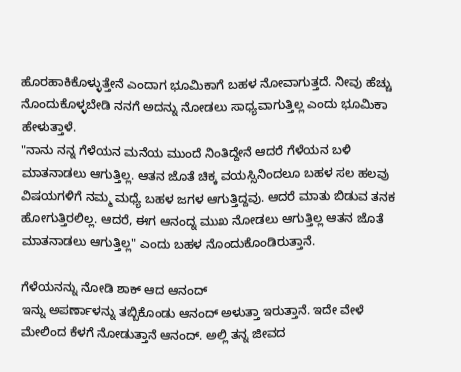ಹೊರಹಾಕಿಕೊಳ್ಳುತ್ತೇನೆ ಎಂದಾಗ ಭೂಮಿಕಾಗೆ ಬಹಳ ನೋವಾಗುತ್ತದೆ. ನೀವು ಹೆಚ್ಚು ನೊಂದುಕೊಳ್ಳಬೇಡಿ ನನಗೆ ಅದನ್ನು ನೋಡಲು ಸಾಧ್ಯವಾಗುತ್ತಿಲ್ಲ ಎಂದು ಭೂಮಿಕಾ ಹೇಳುತ್ತಾಳೆ.
"ನಾನು ನನ್ನ ಗೆಳೆಯನ ಮನೆಯ ಮುಂದೆ ನಿಂತಿದ್ದೇನೆ ಆದರೆ ಗೆಳೆಯನ ಬಳಿ ಮಾತನಾಡಲು ಆಗುತ್ತಿಲ್ಲ. ಆತನ ಜೊತೆ ಚಿಕ್ಕ ವಯಸ್ಸಿನಿಂದಲೂ ಬಹಳ ಸಲ ಹಲವು ವಿಷಯಗಳಿಗೆ ನಮ್ಮ ಮಧ್ಯೆ ಬಹಳ ಜಗಳ ಆಗುತ್ತಿದ್ದವು. ಆದರೆ ಮಾತು ಬಿಡುವ ತನಕ ಹೋಗುತ್ತಿರಲಿಲ್ಲ. ಆದರೆ, ಈಗ ಆನಂದ್ನ ಮುಖ ನೋಡಲು ಆಗುತ್ತಿಲ್ಲ ಆತನ ಜೊತೆ ಮಾತನಾಡಲು ಆಗುತ್ತಿಲ್ಲ" ಎಂದು ಬಹಳ ನೊಂದುಕೊಂಡಿರುತ್ತಾನೆ.

ಗೆಳೆಯನನ್ನು ನೋಡಿ ಶಾಕ್ ಆದ ಆನಂದ್
ಇನ್ನು ಅಪರ್ಣಾಳನ್ನು ತಬ್ಬಿಕೊಂಡು ಆನಂದ್ ಅಳುತ್ತಾ ಇರುತ್ತಾನೆ. ಇದೇ ವೇಳೆ ಮೇಲಿಂದ ಕೆಳಗೆ ನೋಡುತ್ತಾನೆ ಆನಂದ್. ಅಲ್ಲಿ ತನ್ನ ಜೀವದ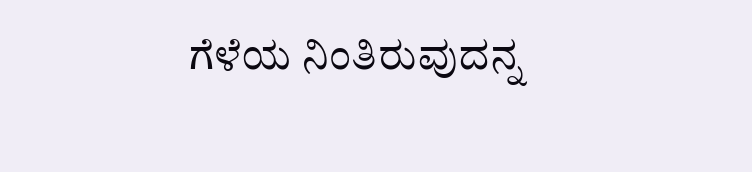ಗೆಳೆಯ ನಿಂತಿರುವುದನ್ನ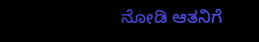ನೋಡಿ ಆತನಿಗೆ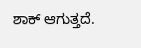ಶಾಕ್ ಆಗುತ್ತದೆ.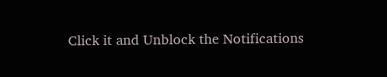Click it and Unblock the Notifications